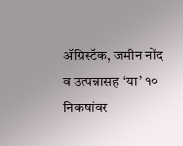ॲग्रिस्टॅक, जमीन नोंद व उत्पन्नासह ‘या’ १० निकषांवर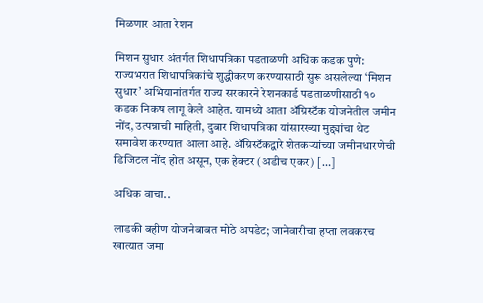मिळणार आता रेशन

मिशन सुधार अंतर्गत शिधापत्रिका पडताळणी अधिक कडक पुणे: राज्यभरात शिधापत्रिकांचे शुद्धीकरण करण्यासाठी सुरू असलेल्या ‘मिशन सुधार’ अभियानांतर्गत राज्य सरकारने रेशनकार्ड पडताळणीसाठी १० कडक निकष लागू केले आहेत. यामध्ये आता ॲग्रिस्टॅक योजनेतील जमीन नोंद, उत्पन्नाची माहिती, दुबार शिधापत्रिका यांसारख्या मुद्द्यांचा थेट समावेश करण्यात आला आहे. ॲग्रिस्टॅकद्वारे शेतकऱ्यांच्या जमीनधारणेची डिजिटल नोंद होत असून, एक हेक्टर (अडीच एकर) […]

अधिक वाचा..

लाडकी बहीण योजनेबाबत मोठे अपडेट; जानेवारीचा हप्ता लवकरच खात्यात जमा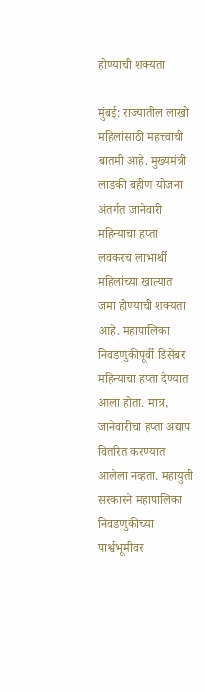होण्याची शक्यता

मुंबई: राज्यातील लाखो महिलांसाठी महत्त्वाची बातमी आहे. मुख्यमंत्री लाडकी बहीण योजना अंतर्गत जानेवारी महिन्याचा हप्ता लवकरच लाभार्थी महिलांच्या खात्यात जमा होण्याची शक्यता आहे. महापालिका निवडणुकीपूर्वी डिसेंबर महिन्याचा हप्ता देण्यात आला होता. मात्र, जानेवारीचा हप्ता अद्याप वितरित करण्यात आलेला नव्हता. महायुती सरकारने महापालिका निवडणुकीच्या पार्श्वभूमीवर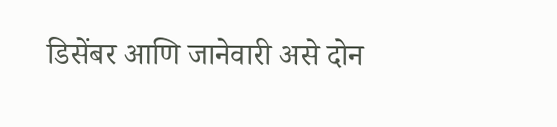डिसेंबर आणि जानेवारी असे दोन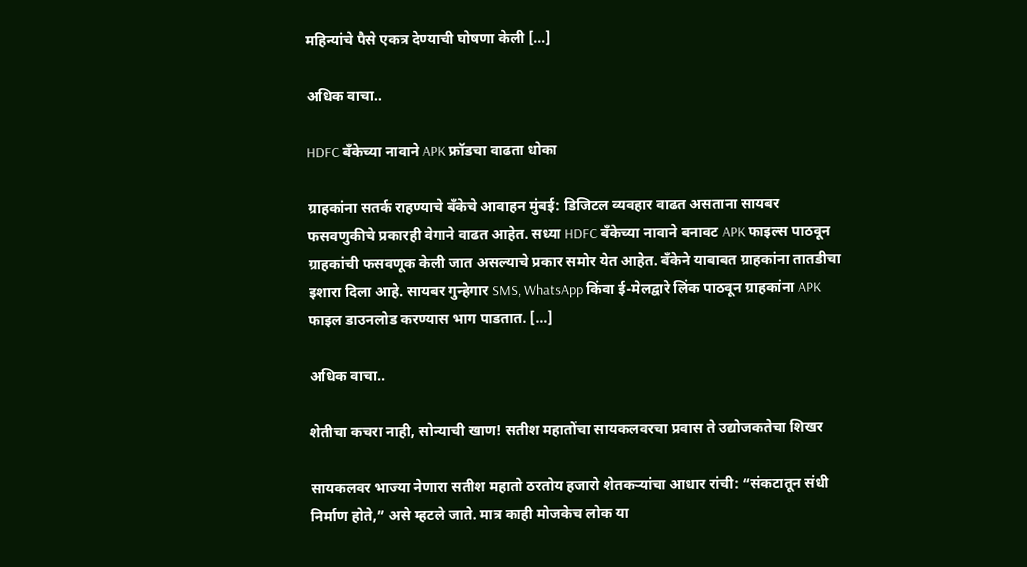महिन्यांचे पैसे एकत्र देण्याची घोषणा केली […]

अधिक वाचा..

HDFC बँकेच्या नावाने APK फ्रॉडचा वाढता धोका

ग्राहकांना सतर्क राहण्याचे बँकेचे आवाहन मुंबई: डिजिटल व्यवहार वाढत असताना सायबर फसवणुकीचे प्रकारही वेगाने वाढत आहेत. सध्या HDFC बँकेच्या नावाने बनावट APK फाइल्स पाठवून ग्राहकांची फसवणूक केली जात असल्याचे प्रकार समोर येत आहेत. बँकेने याबाबत ग्राहकांना तातडीचा इशारा दिला आहे. सायबर गुन्हेगार SMS, WhatsApp किंवा ई-मेलद्वारे लिंक पाठवून ग्राहकांना APK फाइल डाउनलोड करण्यास भाग पाडतात. […]

अधिक वाचा..

शेतीचा कचरा नाही, सोन्याची खाण! सतीश महातोंचा सायकलवरचा प्रवास ते उद्योजकतेचा शिखर

सायकलवर भाज्या नेणारा सतीश महातो ठरतोय हजारो शेतकऱ्यांचा आधार रांची: “संकटातून संधी निर्माण होते,” असे म्हटले जाते. मात्र काही मोजकेच लोक या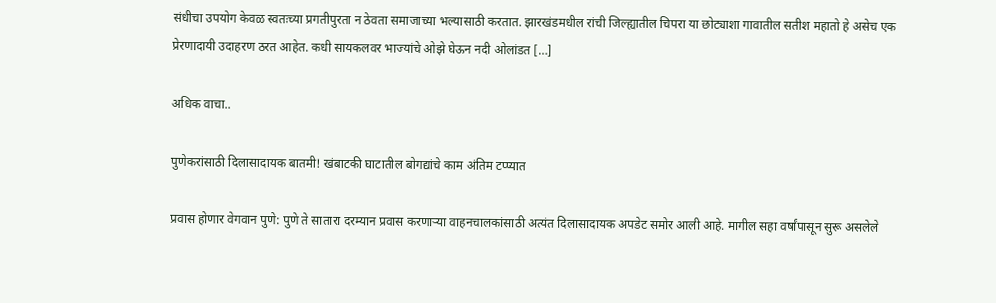संधीचा उपयोग केवळ स्वतःच्या प्रगतीपुरता न ठेवता समाजाच्या भल्यासाठी करतात. झारखंडमधील रांची जिल्ह्यातील चिपरा या छोट्याशा गावातील सतीश महातो हे असेच एक प्रेरणादायी उदाहरण ठरत आहेत. कधी सायकलवर भाज्यांचे ओझे घेऊन नदी ओलांडत […]

अधिक वाचा..

पुणेकरांसाठी दिलासादायक बातमी! खंबाटकी घाटातील बोगद्यांचे काम अंतिम टप्प्यात

प्रवास होणार वेगवान पुणे: पुणे ते सातारा दरम्यान प्रवास करणाऱ्या वाहनचालकांसाठी अत्यंत दिलासादायक अपडेट समोर आली आहे. मागील सहा वर्षांपासून सुरू असलेले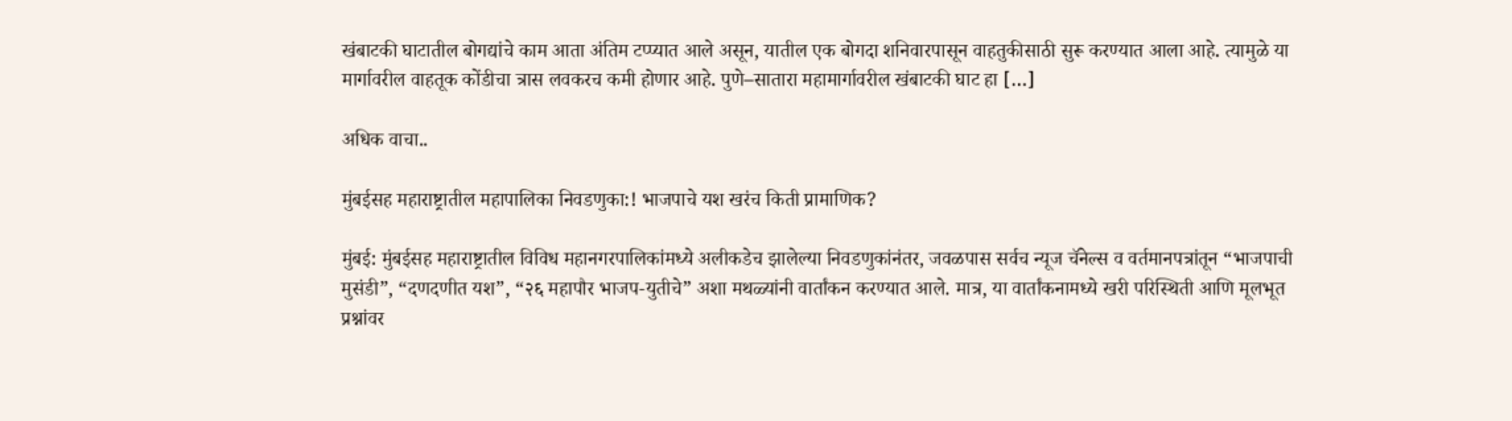खंबाटकी घाटातील बोगद्यांचे काम आता अंतिम टप्प्यात आले असून, यातील एक बोगदा शनिवारपासून वाहतुकीसाठी सुरू करण्यात आला आहे. त्यामुळे या मार्गावरील वाहतूक कोंडीचा त्रास लवकरच कमी होणार आहे. पुणे–सातारा महामार्गावरील खंबाटकी घाट हा […]

अधिक वाचा..

मुंबईसह महाराष्ट्रातील महापालिका निवडणुका:! भाजपाचे यश खरंच किती प्रामाणिक?

मुंबई: मुंबईसह महाराष्ट्रातील विविध महानगरपालिकांमध्ये अलीकडेच झालेल्या निवडणुकांनंतर, जवळपास सर्वच न्यूज चॅनेल्स व वर्तमानपत्रांतून “भाजपाची मुसंडी”, “दणदणीत यश”, “२६ महापौर भाजप-युतीचे” अशा मथळ्यांनी वार्तांकन करण्यात आले. मात्र, या वार्तांकनामध्ये खरी परिस्थिती आणि मूलभूत प्रश्नांवर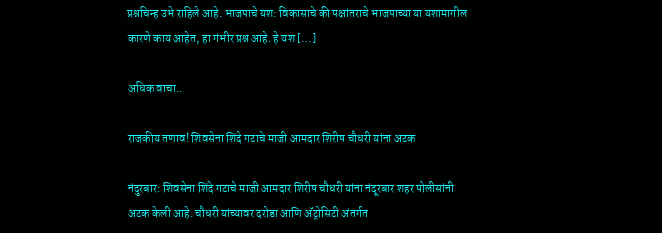प्रश्नचिन्ह उभे राहिले आहे. भाजपाचे यश: विकासाचे की पक्षांतराचे भाजपाच्या या यशामागील कारणे काय आहेत, हा गंभीर प्रश्न आहे. हे यश […]

अधिक वाचा..

राजकीय तणाव! शिवसेना शिंदे गटाचे माजी आमदार शिरीष चौधरी यांना अटक

नंदुरबार: शिवसेना शिंदे गटाचे माजी आमदार शिरीष चौधरी यांना नंदूरबार शहर पोलीसांनी अटक केली आहे. चौधरी यांच्यावर दरोडा आणि अ‍ॅट्रोसिटी अंतर्गत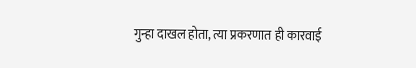गुन्हा दाखल होता, त्या प्रकरणात ही कारवाई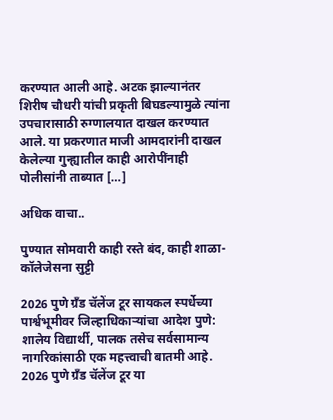करण्यात आली आहे. अटक झाल्यानंतर शिरीष चौधरी यांची प्रकृती बिघडल्यामुळे त्यांना उपचारासाठी रुग्णालयात दाखल करण्यात आले. या प्रकरणात माजी आमदारांनी दाखल केलेल्या गुन्ह्यातील काही आरोपींनाही पोलीसांनी ताब्यात […]

अधिक वाचा..

पुण्यात सोमवारी काही रस्ते बंद, काही शाळा-कॉलेजेसना सुट्टी

2026 पुणे ग्रँड चॅलेंज टूर सायकल स्पर्धेच्या पार्श्वभूमीवर जिल्हाधिकाऱ्यांचा आदेश पुणे: शालेय विद्यार्थी, पालक तसेच सर्वसामान्य नागरिकांसाठी एक महत्त्वाची बातमी आहे. 2026 पुणे ग्रँड चॅलेंज टूर या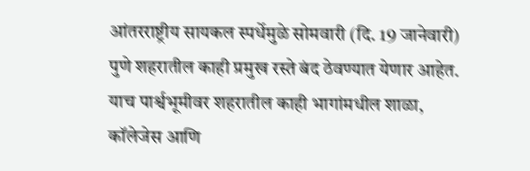आंतरराष्ट्रीय सायकल स्पर्धेमुळे सोमवारी (दि. 19 जानेवारी) पुणे शहरातील काही प्रमुख रस्ते बंद ठेवण्यात येणार आहेत. याच पार्श्वभूमीवर शहरातील काही भागांमधील शाळा, कॉलेजेस आणि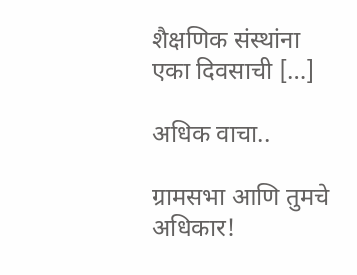शैक्षणिक संस्थांना एका दिवसाची […]

अधिक वाचा..

ग्रामसभा आणि तुमचे अधिकार!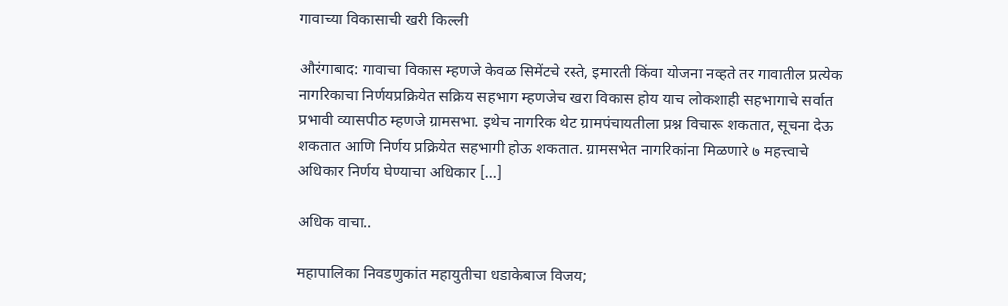गावाच्या विकासाची खरी किल्ली

औरंगाबाद: गावाचा विकास म्हणजे केवळ सिमेंटचे रस्ते, इमारती किंवा योजना नव्हते तर गावातील प्रत्येक नागरिकाचा निर्णयप्रक्रियेत सक्रिय सहभाग म्हणजेच खरा विकास होय याच लोकशाही सहभागाचे सर्वात प्रभावी व्यासपीठ म्हणजे ग्रामसभा. इथेच नागरिक थेट ग्रामपंचायतीला प्रश्न विचारू शकतात, सूचना देऊ शकतात आणि निर्णय प्रक्रियेत सहभागी होऊ शकतात. ग्रामसभेत नागरिकांना मिळणारे ७ महत्त्वाचे अधिकार निर्णय घेण्याचा अधिकार […]

अधिक वाचा..

महापालिका निवडणुकांत महायुतीचा धडाकेबाज विजय;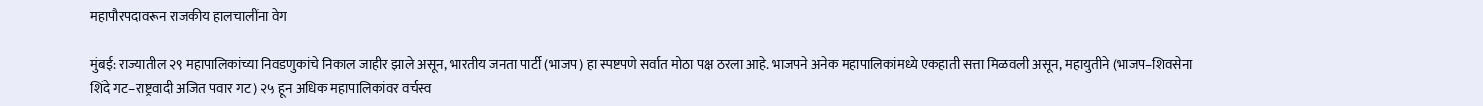महापौरपदावरून राजकीय हालचालींना वेग

मुंबई: राज्यातील २९ महापालिकांच्या निवडणुकांचे निकाल जाहीर झाले असून, भारतीय जनता पार्टी (भाजप) हा स्पष्टपणे सर्वात मोठा पक्ष ठरला आहे. भाजपने अनेक महापालिकांमध्ये एकहाती सत्ता मिळवली असून, महायुतीने (भाजप–शिवसेना शिंदे गट–राष्ट्रवादी अजित पवार गट) २५ हून अधिक महापालिकांवर वर्चस्व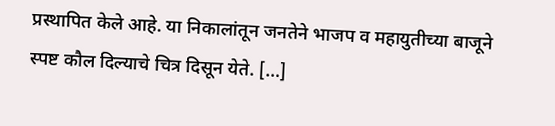प्रस्थापित केले आहे. या निकालांतून जनतेने भाजप व महायुतीच्या बाजूने स्पष्ट कौल दिल्याचे चित्र दिसून येते. […]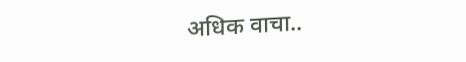अधिक वाचा..